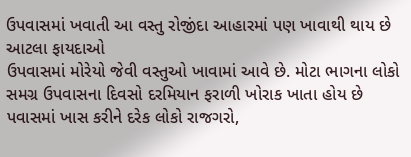ઉપવાસમાં ખવાતી આ વસ્તુ રોજીંદા આહારમાં પણ ખાવાથી થાય છે આટલા ફાયદાઓ
ઉપવાસમાં મોરેયો જેવી વસ્તુઓ ખાવામાં આવે છે. મોટા ભાગના લોકો સમગ્ર ઉપવાસના દિવસો દરમિયાન ફરાળી ખોરાક ખાતા હોય છે પવાસમાં ખાસ કરીને દરેક લોકો રાજગરો,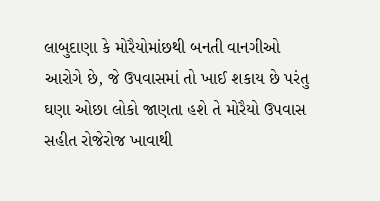લાબુદાણા કે મોરૈયોમાંછથી બનતી વાનગીઓ આરોગે છે, જે ઉપવાસમાં તો ખાઈ શકાય છે પરંતુ ઘણા ઓછા લોકો જાણતા હશે તે મોરૈયો ઉપવાસ સહીત રોજેરોજ ખાવાથી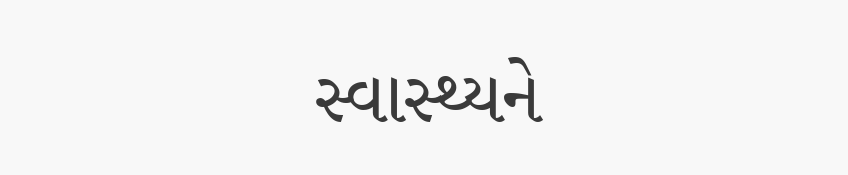સ્વાસ્થ્યને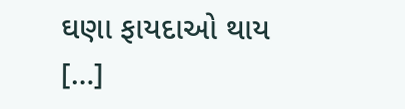ઘણા ફાયદાઓ થાય […]